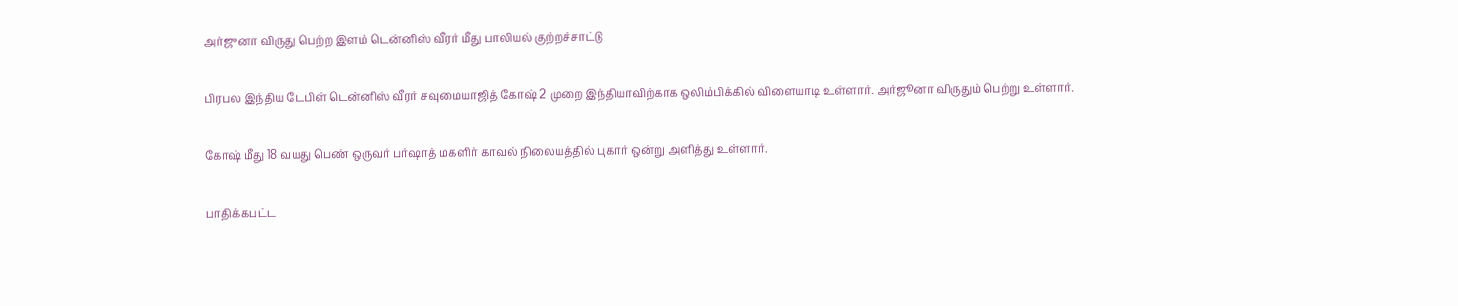அர்ஜுனா விருது பெற்ற இளம் டென்னிஸ் வீரர் மீது பாலியல் குற்றச்சாட்டு

பிரபல இந்திய டேபிள் டென்னிஸ் வீரர் சவுமையாஜித் கோஷ் 2 முறை இந்தியாவிற்காக ஒலிம்பிக்கில் விளையாடி உள்ளார். அர்ஜூனா விருதும் பெற்று உள்ளார்.

கோஷ் மீது 18 வயது பெண் ஒருவர் பர்ஷாத் மகளிர் காவல் நிலையத்தில் புகார் ஒன்று அளித்து உள்ளார்.

பாதிக்கபட்ட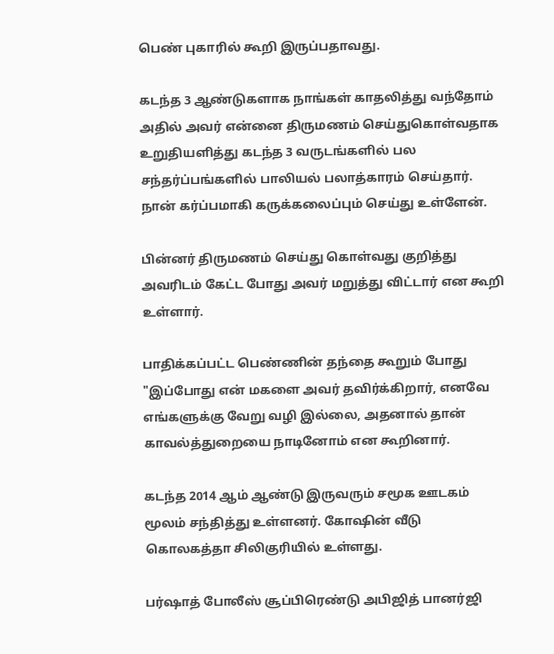பெண் புகாரில் கூறி இருப்பதாவது.

கடந்த 3 ஆண்டுகளாக நாங்கள் காதலித்து வந்தோம் அதில் அவர் என்னை திருமணம் செய்துகொள்வதாக உறுதியளித்து கடந்த 3 வருடங்களில் பல சந்தர்ப்பங்களில் பாலியல் பலாத்காரம் செய்தார். நான் கர்ப்பமாகி கருக்கலைப்பும் செய்து உள்ளேன்.

பின்னர் திருமணம் செய்து கொள்வது குறித்து அவரிடம் கேட்ட போது அவர் மறுத்து விட்டார் என கூறி உள்ளார்.

பாதிக்கப்பட்ட பெண்ணின் தந்தை கூறும் போது "இப்போது என் மகளை அவர் தவிர்க்கிறார், எனவே எங்களுக்கு வேறு வழி இல்லை, அதனால் தான் காவல்த்துறையை நாடினோம் என கூறினார்.

கடந்த 2014 ஆம் ஆண்டு இருவரும் சமூக ஊடகம் மூலம் சந்தித்து உள்ளனர். கோஷின் வீடு கொலகத்தா சிலிகுரியில் உள்ளது.

பர்ஷாத் போலீஸ் சூப்பிரெண்டு அபிஜித் பானர்ஜி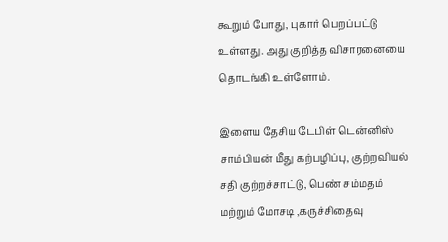கூறும் போது, புகார் பெறப்பட்டு உள்ளது. அது குறித்த விசாரனையை தொடங்கி உள்ளோம்.

இளைய தேசிய டேபிள் டென்னிஸ் சாம்பியன் மீது கற்பழிப்பு, குற்றவியல் சதி குற்றச்சாட்டு, பெண் சம்மதம் மற்றும் மோசடி ,கருச்சிதைவு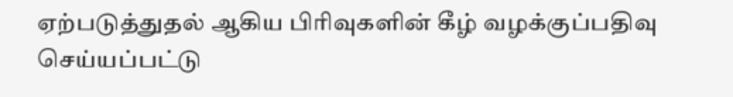ஏற்படுத்துதல் ஆகிய பிரிவுகளின் கீழ் வழக்குப்பதிவு செய்யப்பட்டு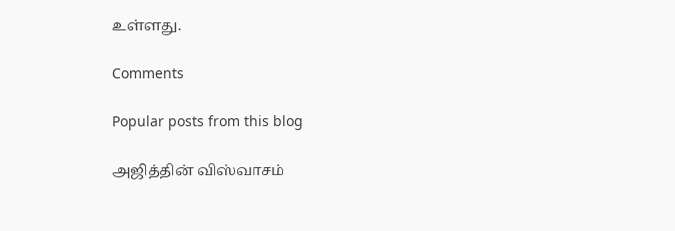உள்ளது.

Comments

Popular posts from this blog

அஜித்தின் விஸ்வாசம்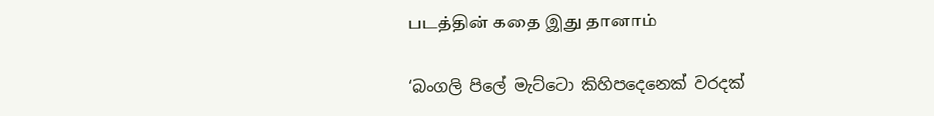படத்தின் கதை இது தானாம்

‘බංගලි පිලේ මැට්ටො කිහිපදෙනෙක් වරදක්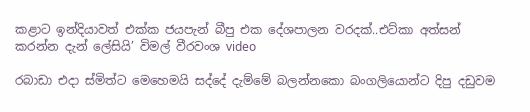කළාට ඉන්දියාවත් එක්ක ජයපැන් බීපු එක දේශපාලන වරදක්..එට්කා අත්සන් කරන්න දැන් ලේසියි’ විමල් වීරවංශ video

රබාඩා එදා ස්මිත්ට මෙහෙමයි සද්දේ දැම්මේ බලන්නකො බංගලියොන්ට දිපු දඩුවම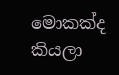මොකක්ද කියලා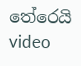තේරෙයි video